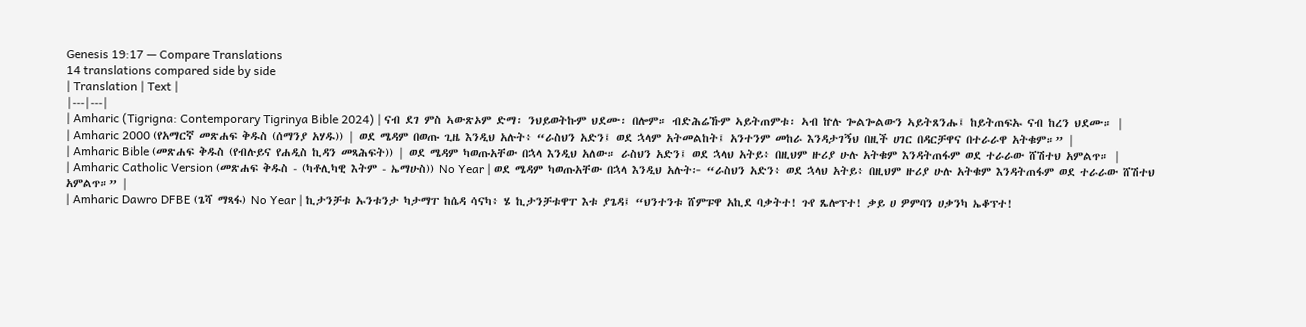Genesis 19:17 — Compare Translations
14 translations compared side by side
| Translation | Text |
|---|---|
| Amharic (Tigrigna: Contemporary Tigrinya Bible 2024) | ናብ ደገ ምስ ኣውጽኦም ድማ፡ ንህይወትኩም ህደሙ፡ በሎም። ብድሕሬኹም ኣይትጠምቱ፡ ኣብ ኵሉ ጐልጐልውን ኣይትጸንሑ፤ ከይትጠፍኡ ናብ ከረን ህደሙ። |
| Amharic 2000 (የአማርኛ መጽሐፍ ቅዱስ (ሰማንያ አሃዱ)) | ወደ ሜዳም በወጡ ጊዜ እንዲህ አሉት፥ “ራስህን አድን፤ ወደ ኋላም አትመልከት፤ አንተንም መከራ እንዳታገኝህ በዚች ሀገር በዳርቻዋና በተራራዋ አትቁም።” |
| Amharic Bible (መጽሐፍ ቅዱስ (የብሉይና የሐዲስ ኪዳን መጻሕፍት)) | ወደ ሜዳም ካወጡአቸው በኋላ እንዲህ አለው። ራስህን አድን፤ ወደ ኋላህ አትይ፥ በዚህም ዙሪያ ሁሉ አትቁም እንዳትጠፋም ወደ ተራራው ሸሽተህ አምልጥ። |
| Amharic Catholic Version (መጽሐፍ ቅዱስ - (ካቶሊካዊ እትም - ኤማሁስ)) No Year | ወደ ሜዳም ካወጡአቸው በኋላ እንዲህ አሉት፦ “ራስህን አድን፥ ወደ ኋላህ አትይ፥ በዚህም ዙሪያ ሁሉ አትቁም እንዳትጠፋም ወደ ተራራው ሸሽተህ አምልጥ።” |
| Amharic Dawro DFBE (ጌሻ ማጻፋ) No Year | ኪታንቻቱ ኡንቱንታ ካታማፐ ከሴዳ ሳናካ፥ ሄ ኪታንቻቱዋፐ እቱ ያጌዳ፤ “ህንተንቱ ሸምፑዋ አኪደ ባቃትተ! ጉየ ጼሎፕተ! ቃይ ሀ ዎምባን ሀቃንካ ኤቆፕተ!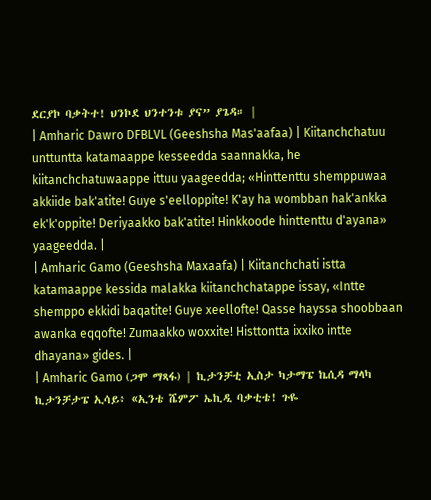ደርያኮ ባቃትተ! ህንኮደ ህንተንቱ ያና” ያጌዳ። |
| Amharic Dawro DFBLVL (Geeshsha Mas'aafaa) | Kiitanchchatuu unttuntta katamaappe kesseedda saannakka, he kiitanchchatuwaappe ittuu yaageedda; «Hinttenttu shemppuwaa akkiide bak'atite! Guye s'eelloppite! K'ay ha wombban hak'ankka ek'k'oppite! Deriyaakko bak'atite! Hinkkoode hinttenttu d'ayana» yaageedda. |
| Amharic Gamo (Geeshsha Maxaafa) | Kiitanchchati istta katamaappe kessida malakka kiitanchchatappe issay, «Intte shemppo ekkidi baqatite! Guye xeellofte! Qasse hayssa shoobbaan awanka eqqofte! Zumaakko woxxite! Histtontta ixxiko intte dhayana» gides. |
| Amharic Gamo (ጋሞ ማጻፋ) | ኪታንቻቲ ኢስታ ካታማፔ ኬሲዳ ማላካ ኪታንቻታፔ ኢሳይ፥ «ኢንቴ ሼምፖ ኤኪዲ ባቃቲቴ! ጉዬ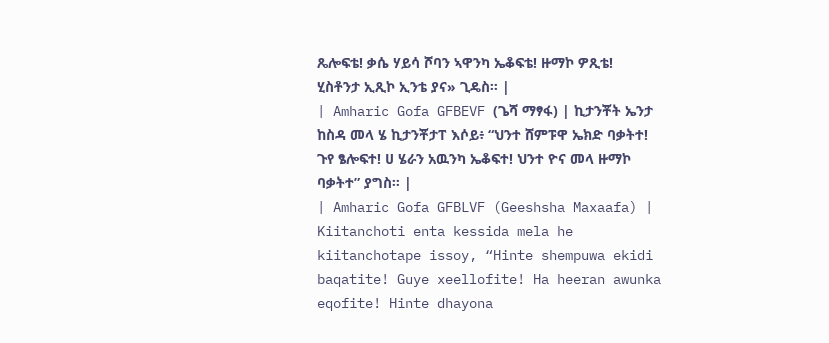ጼሎፍቴ! ቃሴ ሃይሳ ሾባን ኣዋንካ ኤቆፍቴ! ዙማኮ ዎጺቴ! ሂስቶንታ ኢጺኮ ኢንቴ ያና» ጊዴስ። |
| Amharic Gofa GFBEVF (ጌሻ ማፃፋ) | ኪታንቾት ኤንታ ከስዳ መላ ሄ ኪታንቾታፐ እሶይ፥ “ህንተ ሸምፑዋ ኤክድ ባቃትተ! ጉየ ፄሎፍተ! ሀ ሄራን አዉንካ ኤቆፍተ! ህንተ ዮና መላ ዙማኮ ባቃትተ” ያግስ። |
| Amharic Gofa GFBLVF (Geeshsha Maxaafa) | Kiitanchoti enta kessida mela he kiitanchotape issoy, “Hinte shempuwa ekidi baqatite! Guye xeellofite! Ha heeran awunka eqofite! Hinte dhayona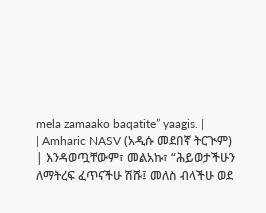mela zamaako baqatite” yaagis. |
| Amharic NASV (አዲሱ መደበኛ ትርጒም) | እንዳወጧቸውም፣ መልአኩ፣ “ሕይወታችሁን ለማትረፍ ፈጥናችሁ ሽሹ፤ መለስ ብላችሁ ወደ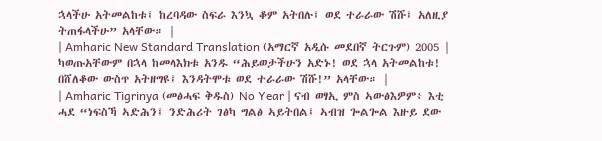ኋላችሁ አትመልከቱ፤ ከረባዳው ስፍራ እንኳ ቆም አትበሉ፤ ወደ ተራራው ሽሹ፤ አለዚያ ትጠፋላችሁ” አላቸው። |
| Amharic New Standard Translation (አማርኛ አዲሱ መደበኛ ትርጉም) 2005 | ካወጡአቸውም በኋላ ከመላእክቱ አንዱ “ሕይወታችሁን አድኑ! ወደ ኋላ አትመልከቱ! በሸለቆው ውስጥ አትዘግዩ፤ እንዳትሞቱ ወደ ተራራው ሽሹ!” አላቸው። |
| Amharic Tigrinya (መፅሓፍ ቅዱስ) No Year | ናብ ወፃኢ ምስ ኣውፅእዎም፥ እቲ ሓደ “ነፍስኻ ኣድሕን፤ ንድሕሪት ገፅካ ግልፅ ኣይትበል፤ ኣብዝ ጐልጐል እዙይ ደው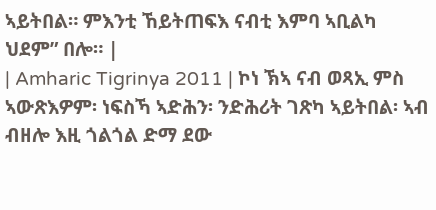ኣይትበል። ምእንቲ ኸይትጠፍእ ናብቲ እምባ ኣቢልካ ህደም” በሎ። |
| Amharic Tigrinya 2011 | ኮነ ኽኣ ናብ ወጻኢ ምስ ኣውጽእዎም፡ ነፍስኻ ኣድሕን፡ ንድሕሪት ገጽካ ኣይትበል፡ ኣብ ብዘሎ እዚ ጎልጎል ድማ ደው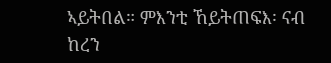ኣይትበል። ምእንቲ ኸይትጠፍእ፡ ናብ ከረን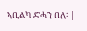ኣቢልካ ድሓን በለ፡ |